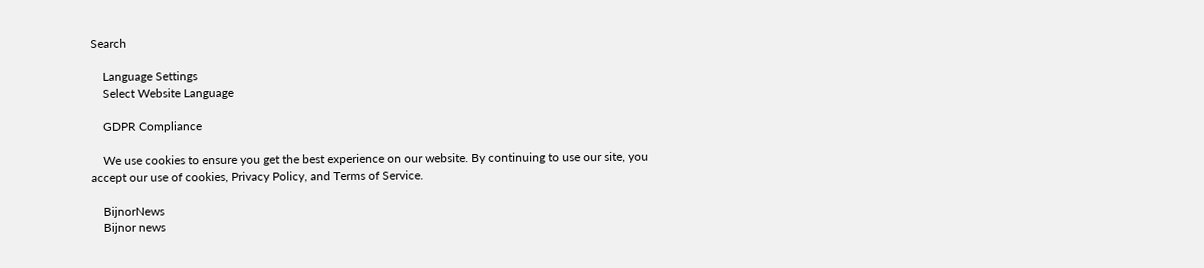Search

    Language Settings
    Select Website Language

    GDPR Compliance

    We use cookies to ensure you get the best experience on our website. By continuing to use our site, you accept our use of cookies, Privacy Policy, and Terms of Service.

    BijnorNews
    Bijnor news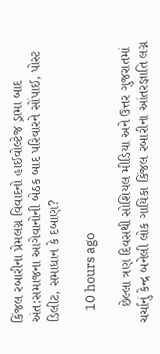કિંજલ રબારીના પ્રેમલગ્ન વિવાદનો હાઈવોલ્ટેજ ડ્રામા બાદ અંત:સમાજના આગેવાનોની બેઠક બાદ પરિવારને સોંપાઈ, પોસ્ટ ડિલીટ, સમાધાન કે દબાણ?

    10 hours ago

    છેલ્લા ત્રણ દિવસથી સોશિયલ મીડિયા અને ઉત્તર ગુજરાતમાં ચર્ચાનું કેન્દ્ર બનેલી લોક ગાયિકા કિંજલ રબારીના આંતરજ્ઞાતિ લગ્ન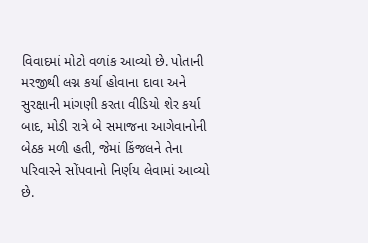વિવાદમાં મોટો વળાંક આવ્યો છે. પોતાની મરજીથી લગ્ન કર્યા હોવાના દાવા અને સુરક્ષાની માંગણી કરતા વીડિયો શેર કર્યા બાદ, મોડી રાત્રે બે સમાજના આગેવાનોની બેઠક મળી હતી, જેમાં કિંજલને તેના પરિવારને સોંપવાનો નિર્ણય લેવામાં આવ્યો છે.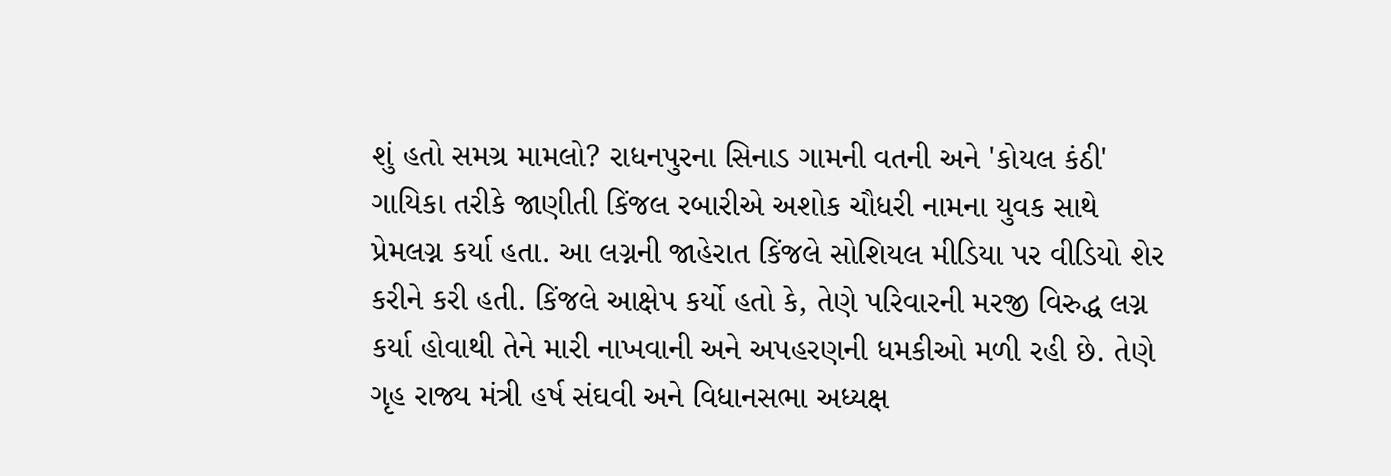શું હતો સમગ્ર મામલો? રાધનપુરના સિનાડ ગામની વતની અને 'કોયલ કંઠી' ગાયિકા તરીકે જાણીતી કિંજલ રબારીએ અશોક ચૌધરી નામના યુવક સાથે પ્રેમલગ્ન કર્યા હતા. આ લગ્નની જાહેરાત કિંજલે સોશિયલ મીડિયા પર વીડિયો શેર કરીને કરી હતી. કિંજલે આક્ષેપ કર્યો હતો કે, તેણે પરિવારની મરજી વિરુદ્ધ લગ્ન કર્યા હોવાથી તેને મારી નાખવાની અને અપહરણની ધમકીઓ મળી રહી છે. તેણે ગૃહ રાજ્ય મંત્રી હર્ષ સંઘવી અને વિધાનસભા અધ્યક્ષ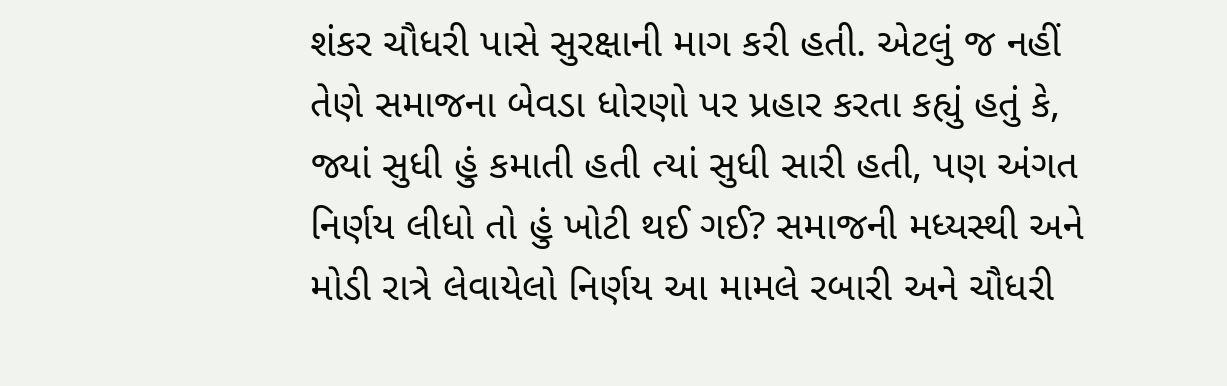શંકર ચૌધરી પાસે સુરક્ષાની માગ કરી હતી. એટલું જ નહીં તેણે સમાજના બેવડા ધોરણો પર પ્રહાર કરતા કહ્યું હતું કે, જ્યાં સુધી હું કમાતી હતી ત્યાં સુધી સારી હતી, પણ અંગત નિર્ણય લીધો તો હું ખોટી થઈ ગઈ? સમાજની મધ્યસ્થી અને મોડી રાત્રે લેવાયેલો નિર્ણય આ મામલે રબારી અને ચૌધરી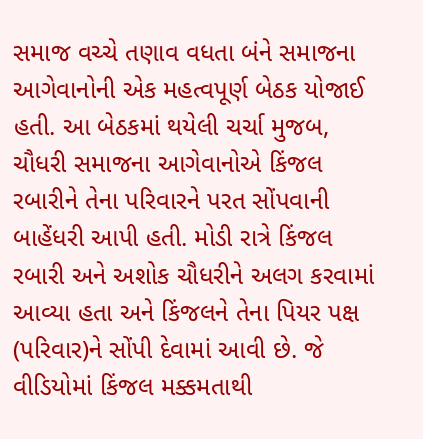સમાજ વચ્ચે તણાવ વધતા બંને સમાજના આગેવાનોની એક મહત્વપૂર્ણ બેઠક યોજાઈ હતી. આ બેઠકમાં થયેલી ચર્ચા મુજબ, ચૌધરી સમાજના આગેવાનોએ કિંજલ રબારીને તેના પરિવારને પરત સોંપવાની બાહેંધરી આપી હતી. મોડી રાત્રે કિંજલ રબારી અને અશોક ચૌધરીને અલગ કરવામાં આવ્યા હતા અને કિંજલને તેના પિયર પક્ષ (પરિવાર)ને સોંપી દેવામાં આવી છે. જે વીડિયોમાં કિંજલ મક્કમતાથી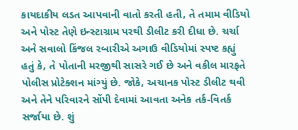કાયદાકીય લડત આપવાની વાતો કરતી હતી, તે તમામ વીડિયો અને પોસ્ટ તેણે ઇન્સ્ટાગ્રામ પરથી ડીલીટ કરી દીધા છે. ચર્ચા અને સવાલો કિંજલ રબારીએ અગાઉ વીડિયોમાં સ્પષ્ટ કહ્યું હતું કે, તે પોતાની મરજીથી સાસરે ગઈ છે અને વકીલ મારફતે પોલીસ પ્રોટેક્શન માંગ્યું છે. જોકે, અચાનક પોસ્ટ ડીલીટ થવી અને તેને પરિવારને સોંપી દેવામાં આવતા અનેક તર્ક-વિતર્ક સર્જાયા છે. શું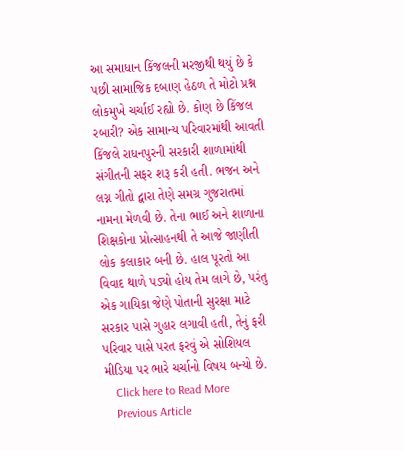આ સમાધાન કિંજલની મરજીથી થયું છે કે પછી સામાજિક દબાણ હેઠળ તે મોટો પ્રશ્ન લોકમુખે ચર્ચાઈ રહ્યો છે. કોણ છે કિંજલ રબારી? એક સામાન્ય પરિવારમાંથી આવતી કિંજલે રાધનપુરની સરકારી શાળામાંથી સંગીતની સફર શરૂ કરી હતી. ભજન અને લગ્ન ગીતો દ્વારા તેણે સમગ્ર ગુજરાતમાં નામના મેળવી છે. તેના ભાઈ અને શાળાના શિક્ષકોના પ્રોત્સાહનથી તે આજે જાણીતી લોક કલાકાર બની છે. હાલ પૂરતો આ વિવાદ થાળે પડ્યો હોય તેમ લાગે છે, પરંતુ એક ગાયિકા જેણે પોતાની સુરક્ષા માટે સરકાર પાસે ગુહાર લગાવી હતી, તેનું ફરી પરિવાર પાસે પરત ફરવું એ સોશિયલ મીડિયા પર ભારે ચર્ચાનો વિષય બન્યો છે.
    Click here to Read More
    Previous Article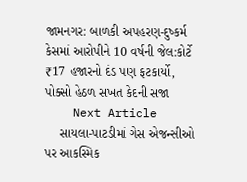જામનગર: બાળકી અપહરણ-દુષ્કર્મ કેસમાં આરોપીને 10 વર્ષની જેલ:કોર્ટે ₹17 હજારનો દંડ પણ ફટકાર્યો, પોક્સો હેઠળ સખત કેદની સજા
    Next Article
    સાયલા-પાટડીમાં ગેસ એજન્સીઓ પર આકસ્મિક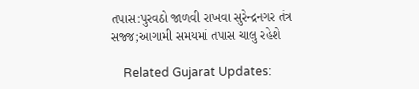તપાસ:પુરવઠો જાળવી રાખવા સુરેન્દ્રનગર તંત્ર સજ્જ;આગામી સમયમાં તપાસ ચાલુ રહેશે

    Related Gujarat Updates: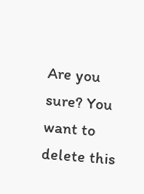Are you sure? You want to delete this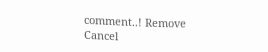comment..! Remove Cancel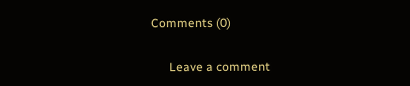Comments (0)

      Leave a comment